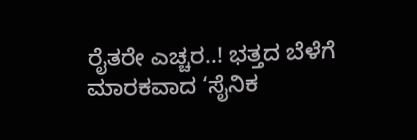ರೈತರೇ ಎಚ್ಚರ..! ಭತ್ತದ ಬೆಳೆಗೆ ಮಾರಕವಾದ ‘ಸೈನಿಕ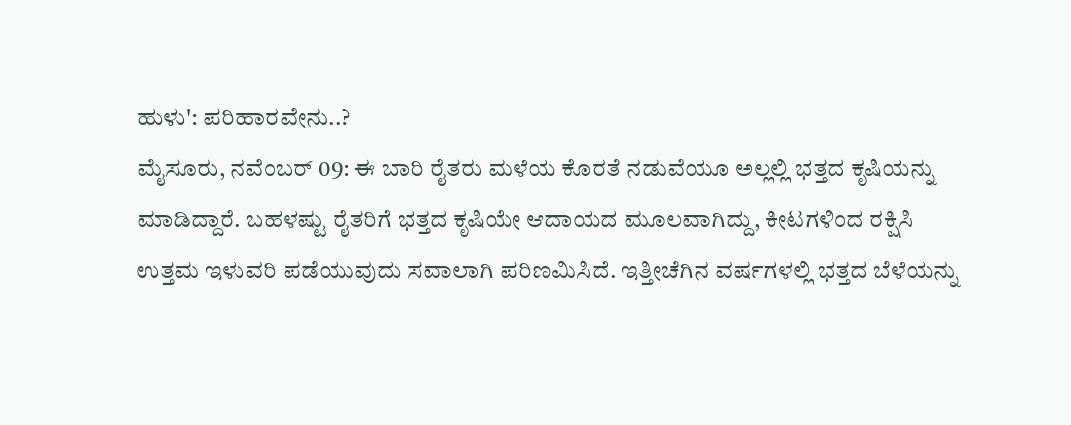ಹುಳು': ಪರಿಹಾರವೇನು..?
ಮೈಸೂರು, ನವೆಂಬರ್ 09: ಈ ಬಾರಿ ರೈತರು ಮಳೆಯ ಕೊರತೆ ನಡುವೆಯೂ ಅಲ್ಲಲ್ಲಿ ಭತ್ತದ ಕೃಷಿಯನ್ನು ಮಾಡಿದ್ದಾರೆ. ಬಹಳಷ್ಟು ರೈತರಿಗೆ ಭತ್ತದ ಕೃಷಿಯೇ ಆದಾಯದ ಮೂಲವಾಗಿದ್ದು, ಕೀಟಗಳಿಂದ ರಕ್ಷಿಸಿ ಉತ್ತಮ ಇಳುವರಿ ಪಡೆಯುವುದು ಸವಾಲಾಗಿ ಪರಿಣಮಿಸಿದೆ. ಇತ್ತೀಚೆಗಿನ ವರ್ಷಗಳಲ್ಲಿ ಭತ್ತದ ಬೆಳೆಯನ್ನು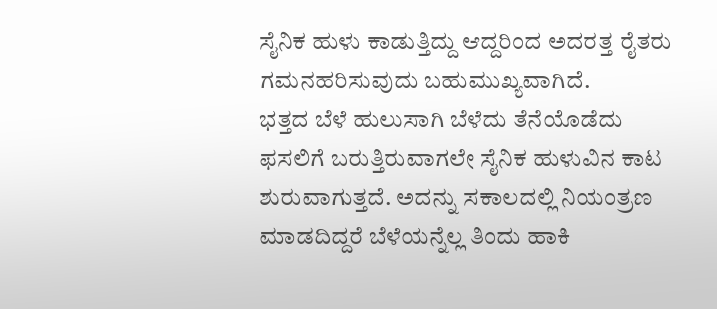ಸೈನಿಕ ಹುಳು ಕಾಡುತ್ತಿದ್ದು ಆದ್ದರಿಂದ ಅದರತ್ತ ರೈತರು ಗಮನಹರಿಸುವುದು ಬಹುಮುಖ್ಯವಾಗಿದೆ.
ಭತ್ತದ ಬೆಳೆ ಹುಲುಸಾಗಿ ಬೆಳೆದು ತೆನೆಯೊಡೆದು ಫಸಲಿಗೆ ಬರುತ್ತಿರುವಾಗಲೇ ಸೈನಿಕ ಹುಳುವಿನ ಕಾಟ ಶುರುವಾಗುತ್ತದೆ. ಅದನ್ನು ಸಕಾಲದಲ್ಲಿ ನಿಯಂತ್ರಣ ಮಾಡದಿದ್ದರೆ ಬೆಳೆಯನ್ನೆಲ್ಲ ತಿಂದು ಹಾಕಿ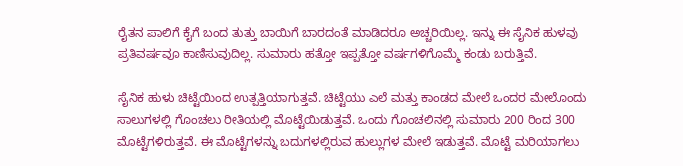ರೈತನ ಪಾಲಿಗೆ ಕೈಗೆ ಬಂದ ತುತ್ತು ಬಾಯಿಗೆ ಬಾರದಂತೆ ಮಾಡಿದರೂ ಅಚ್ಚರಿಯಿಲ್ಲ. ಇನ್ನು ಈ ಸೈನಿಕ ಹುಳವು ಪ್ರತಿವರ್ಷವೂ ಕಾಣಿಸುವುದಿಲ್ಲ. ಸುಮಾರು ಹತ್ತೋ ಇಪ್ಪತ್ತೋ ವರ್ಷಗಳಿಗೊಮ್ಮೆ ಕಂಡು ಬರುತ್ತಿವೆ.

ಸೈನಿಕ ಹುಳು ಚಿಟ್ಟೆಯಿಂದ ಉತ್ಪತ್ತಿಯಾಗುತ್ತವೆ. ಚಿಟ್ಟೆಯು ಎಲೆ ಮತ್ತು ಕಾಂಡದ ಮೇಲೆ ಒಂದರ ಮೇಲೊಂದು ಸಾಲುಗಳಲ್ಲಿ ಗೊಂಚಲು ರೀತಿಯಲ್ಲಿ ಮೊಟ್ಟೆಯಿಡುತ್ತವೆ. ಒಂದು ಗೊಂಚಲಿನಲ್ಲಿ ಸುಮಾರು 200 ರಿಂದ 300 ಮೊಟ್ಟೆಗಳಿರುತ್ತವೆ. ಈ ಮೊಟ್ಟೆಗಳನ್ನು ಬದುಗಳಲ್ಲಿರುವ ಹುಲ್ಲುಗಳ ಮೇಲೆ ಇಡುತ್ತವೆ. ಮೊಟ್ಟೆ ಮರಿಯಾಗಲು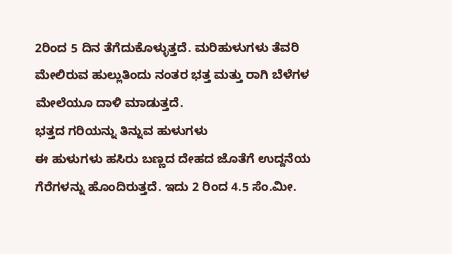2ರಿಂದ 5 ದಿನ ತೆಗೆದುಕೊಳ್ಳುತ್ತದೆ. ಮರಿಹುಳುಗಳು ತೆವರಿ ಮೇಲಿರುವ ಹುಲ್ಲುತಿಂದು ನಂತರ ಭತ್ತ ಮತ್ತು ರಾಗಿ ಬೆಳೆಗಳ ಮೇಲೆಯೂ ದಾಳಿ ಮಾಡುತ್ತದೆ.
ಭತ್ತದ ಗರಿಯನ್ನು ತಿನ್ನುವ ಹುಳುಗಳು
ಈ ಹುಳುಗಳು ಹಸಿರು ಬಣ್ಣದ ದೇಹದ ಜೊತೆಗೆ ಉದ್ದನೆಯ ಗೆರೆಗಳನ್ನು ಹೊಂದಿರುತ್ತದೆ. ಇದು 2 ರಿಂದ 4.5 ಸೆಂ.ಮೀ.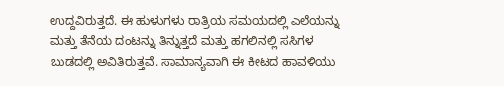ಉದ್ದವಿರುತ್ತದೆ. ಈ ಹುಳುಗಳು ರಾತ್ರಿಯ ಸಮಯದಲ್ಲಿ ಎಲೆಯನ್ನು ಮತ್ತು ತೆನೆಯ ದಂಟನ್ನು ತಿನ್ನುತ್ತದೆ ಮತ್ತು ಹಗಲಿನಲ್ಲಿ ಸಸಿಗಳ ಬುಡದಲ್ಲಿ ಅವಿತಿರುತ್ತವೆ. ಸಾಮಾನ್ಯವಾಗಿ ಈ ಕೀಟದ ಹಾವಳಿಯು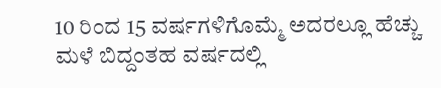10 ರಿಂದ 15 ವರ್ಷಗಳಿಗೊಮ್ಮೆ ಅದರಲ್ಲೂ ಹೆಚ್ಚು ಮಳೆ ಬಿದ್ದಂತಹ ವರ್ಷದಲ್ಲಿ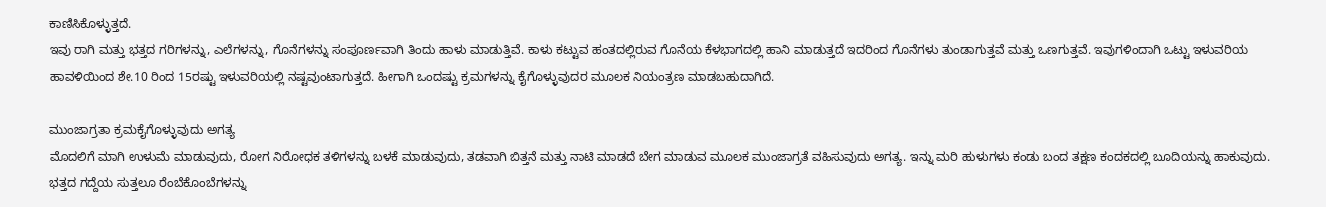ಕಾಣಿಸಿಕೊಳ್ಳುತ್ತದೆ.
ಇವು ರಾಗಿ ಮತ್ತು ಭತ್ತದ ಗರಿಗಳನ್ನು, ಎಲೆಗಳನ್ನು, ಗೊನೆಗಳನ್ನು ಸಂಪೂರ್ಣವಾಗಿ ತಿಂದು ಹಾಳು ಮಾಡುತ್ತಿವೆ. ಕಾಳು ಕಟ್ಟುವ ಹಂತದಲ್ಲಿರುವ ಗೊನೆಯ ಕೆಳಭಾಗದಲ್ಲಿ ಹಾನಿ ಮಾಡುತ್ತದೆ ಇದರಿಂದ ಗೊನೆಗಳು ತುಂಡಾಗುತ್ತವೆ ಮತ್ತು ಒಣಗುತ್ತವೆ. ಇವುಗಳಿಂದಾಗಿ ಒಟ್ಟು ಇಳುವರಿಯ ಹಾವಳಿಯಿಂದ ಶೇ.10 ರಿಂದ 15ರಷ್ಟು ಇಳುವರಿಯಲ್ಲಿ ನಷ್ಟವುಂಟಾಗುತ್ತದೆ. ಹೀಗಾಗಿ ಒಂದಷ್ಟು ಕ್ರಮಗಳನ್ನು ಕೈಗೊಳ್ಳುವುದರ ಮೂಲಕ ನಿಯಂತ್ರಣ ಮಾಡಬಹುದಾಗಿದೆ.

ಮುಂಜಾಗ್ರತಾ ಕ್ರಮಕೈಗೊಳ್ಳುವುದು ಅಗತ್ಯ
ಮೊದಲಿಗೆ ಮಾಗಿ ಉಳುಮೆ ಮಾಡುವುದು, ರೋಗ ನಿರೋಧಕ ತಳಿಗಳನ್ನು ಬಳಕೆ ಮಾಡುವುದು, ತಡವಾಗಿ ಬಿತ್ತನೆ ಮತ್ತು ನಾಟಿ ಮಾಡದೆ ಬೇಗ ಮಾಡುವ ಮೂಲಕ ಮುಂಜಾಗ್ರತೆ ವಹಿಸುವುದು ಅಗತ್ಯ. ಇನ್ನು ಮರಿ ಹುಳುಗಳು ಕಂಡು ಬಂದ ತಕ್ಷಣ ಕಂದಕದಲ್ಲಿ ಬೂದಿಯನ್ನು ಹಾಕುವುದು. ಭತ್ತದ ಗದ್ದೆಯ ಸುತ್ತಲೂ ರೆಂಬೆಕೊಂಬೆಗಳನ್ನು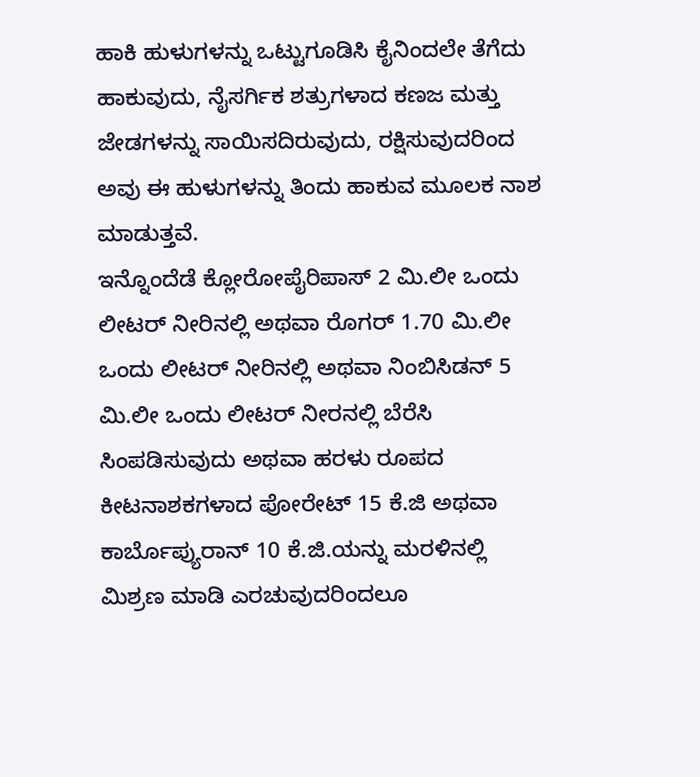ಹಾಕಿ ಹುಳುಗಳನ್ನು ಒಟ್ಟುಗೂಡಿಸಿ ಕೈನಿಂದಲೇ ತೆಗೆದು ಹಾಕುವುದು, ನೈಸರ್ಗಿಕ ಶತ್ರುಗಳಾದ ಕಣಜ ಮತ್ತು ಜೇಡಗಳನ್ನು ಸಾಯಿಸದಿರುವುದು, ರಕ್ಷಿಸುವುದರಿಂದ ಅವು ಈ ಹುಳುಗಳನ್ನು ತಿಂದು ಹಾಕುವ ಮೂಲಕ ನಾಶ ಮಾಡುತ್ತವೆ.
ಇನ್ನೊಂದೆಡೆ ಕ್ಲೋರೋಪೈರಿಪಾಸ್ 2 ಮಿ.ಲೀ ಒಂದು ಲೀಟರ್ ನೀರಿನಲ್ಲಿ ಅಥವಾ ರೊಗರ್ 1.70 ಮಿ.ಲೀ ಒಂದು ಲೀಟರ್ ನೀರಿನಲ್ಲಿ ಅಥವಾ ನಿಂಬಿಸಿಡನ್ 5 ಮಿ.ಲೀ ಒಂದು ಲೀಟರ್ ನೀರನಲ್ಲಿ ಬೆರೆಸಿ ಸಿಂಪಡಿಸುವುದು ಅಥವಾ ಹರಳು ರೂಪದ ಕೀಟನಾಶಕಗಳಾದ ಪೋರೇಟ್ 15 ಕೆ.ಜಿ ಅಥವಾ ಕಾರ್ಬೊಪ್ಯುರಾನ್ 10 ಕೆ.ಜಿ.ಯನ್ನು ಮರಳಿನಲ್ಲಿ ಮಿಶ್ರಣ ಮಾಡಿ ಎರಚುವುದರಿಂದಲೂ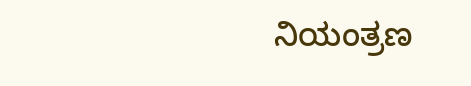ನಿಯಂತ್ರಣ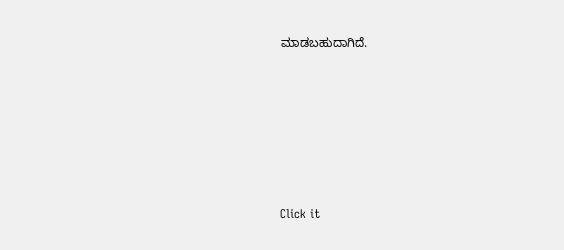ಮಾಡಬಹುದಾಗಿದೆ.












Click it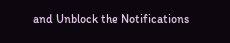and Unblock the Notifications